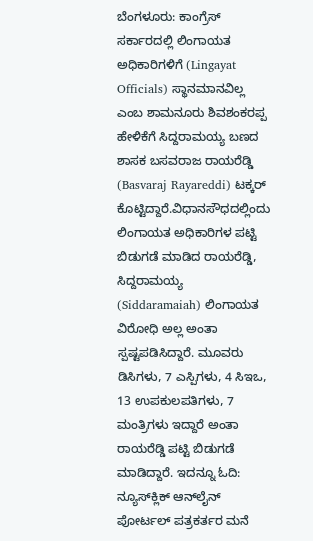ಬೆಂಗಳೂರು: ಕಾಂಗ್ರೆಸ್ ಸರ್ಕಾರದಲ್ಲಿ ಲಿಂಗಾಯತ ಅಧಿಕಾರಿಗಳಿಗೆ (Lingayat Officials) ಸ್ಥಾನಮಾನವಿಲ್ಲ ಎಂಬ ಶಾಮನೂರು ಶಿವಶಂಕರಪ್ಪ ಹೇಳಿಕೆಗೆ ಸಿದ್ದರಾಮಯ್ಯ ಬಣದ ಶಾಸಕ ಬಸವರಾಜ ರಾಯರೆಡ್ಡಿ (Basvaraj Rayareddi) ಟಕ್ಕರ್ ಕೊಟ್ಟಿದ್ದಾರೆ.ವಿಧಾನಸೌಧದಲ್ಲಿಂದು ಲಿಂಗಾಯತ ಅಧಿಕಾರಿಗಳ ಪಟ್ಟಿ ಬಿಡುಗಡೆ ಮಾಡಿದ ರಾಯರೆಡ್ಡಿ, ಸಿದ್ದರಾಮಯ್ಯ (Siddaramaiah) ಲಿಂಗಾಯತ ವಿರೋಧಿ ಅಲ್ಲ ಅಂತಾ ಸ್ಪಷ್ಟಪಡಿಸಿದ್ದಾರೆ. ಮೂವರು ಡಿಸಿಗಳು, 7 ಎಸ್ಪಿಗಳು, 4 ಸಿಇಒ, 13 ಉಪಕುಲಪತಿಗಳು, 7 ಮಂತ್ರಿಗಳು ಇದ್ದಾರೆ ಅಂತಾ ರಾಯರೆಡ್ಡಿ ಪಟ್ಟಿ ಬಿಡುಗಡೆ ಮಾಡಿದ್ದಾರೆ. ಇದನ್ನೂ ಓದಿ: ನ್ಯೂಸ್‌ಕ್ಲಿಕ್ ಆನ್‌ಲೈನ್ ಪೋರ್ಟಲ್ ಪತ್ರಕರ್ತರ ಮನೆ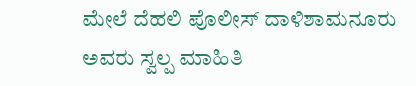ಮೇಲೆ ದೆಹಲಿ ಪೊಲೀಸ್ ದಾಳಿಶಾಮನೂರು ಅವರು ಸ್ವಲ್ಪ ಮಾಹಿತಿ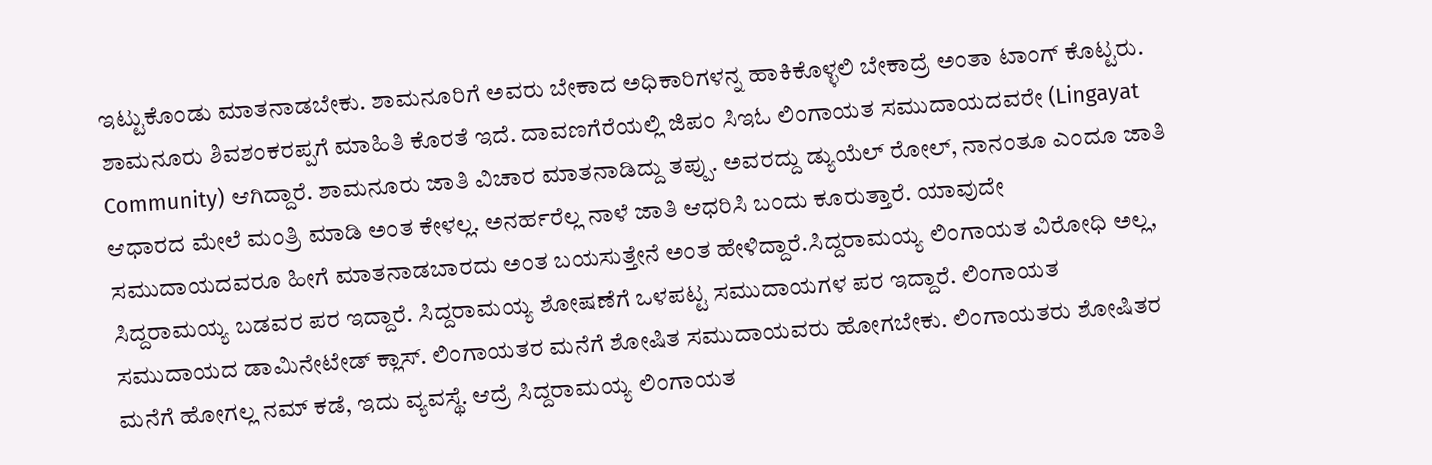ಇಟ್ಟುಕೊಂಡು ಮಾತನಾಡಬೇಕು. ಶಾಮನೂರಿಗೆ ಅವರು ಬೇಕಾದ ಅಧಿಕಾರಿಗಳನ್ನ ಹಾಕಿಕೊಳ್ಳಲಿ ಬೇಕಾದ್ರೆ ಅಂತಾ ಟಾಂಗ್ ಕೊಟ್ಟರು. ಶಾಮನೂರು ಶಿವಶಂಕರಪ್ಪಗೆ ಮಾಹಿತಿ ಕೊರತೆ ಇದೆ. ದಾವಣಗೆರೆಯಲ್ಲಿ ಜಿಪಂ ಸಿಇಓ ಲಿಂಗಾಯತ ಸಮುದಾಯದವರೇ (Lingayat Community) ಆಗಿದ್ದಾರೆ. ಶಾಮನೂರು ಜಾತಿ ವಿಚಾರ ಮಾತನಾಡಿದ್ದು ತಪ್ಪು. ಅವರದ್ದು ಡ್ಯುಯೆಲ್ ರೋಲ್, ನಾನಂತೂ ಎಂದೂ ಜಾತಿ ಆಧಾರದ ಮೇಲೆ ಮಂತ್ರಿ ಮಾಡಿ ಅಂತ ಕೇಳಲ್ಲ. ಅನರ್ಹರೆಲ್ಲ ನಾಳೆ ಜಾತಿ ಆಧರಿಸಿ ಬಂದು ಕೂರುತ್ತಾರೆ. ಯಾವುದೇ ಸಮುದಾಯದವರೂ ಹೀಗೆ ಮಾತನಾಡಬಾರದು ಅಂತ ಬಯಸುತ್ತೇನೆ ಅಂತ ಹೇಳಿದ್ದಾರೆ.ಸಿದ್ದರಾಮಯ್ಯ ಲಿಂಗಾಯತ ವಿರೋಧಿ ಅಲ್ಲ, ಸಿದ್ದರಾಮಯ್ಯ ಬಡವರ ಪರ ಇದ್ದಾರೆ. ಸಿದ್ದರಾಮಯ್ಯ ಶೋಷಣೆಗೆ ಒಳಪಟ್ಟ ಸಮುದಾಯಗಳ ಪರ ಇದ್ದಾರೆ. ಲಿಂಗಾಯತ ಸಮುದಾಯದ ಡಾಮಿನೇಟೇಡ್ ಕ್ಲಾಸ್. ಲಿಂಗಾಯತರ ಮನೆಗೆ ಶೋಷಿತ ಸಮುದಾಯವರು ಹೋಗಬೇಕು. ಲಿಂಗಾಯತರು ಶೋಷಿತರ ಮನೆಗೆ ಹೋಗಲ್ಲ ನಮ್ ಕಡೆ, ಇದು ವ್ಯವಸ್ಥೆ. ಆದ್ರೆ ಸಿದ್ದರಾಮಯ್ಯ ಲಿಂಗಾಯತ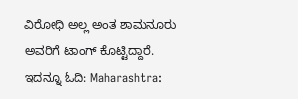ವಿರೋಧಿ ಅಲ್ಲ ಅಂತ ಶಾಮನೂರು ಅವರಿಗೆ ಟಾಂಗ್‌ ಕೊಟ್ಟಿದ್ದಾರೆ. ಇದನ್ನೂ ಓದಿ: Maharashtra: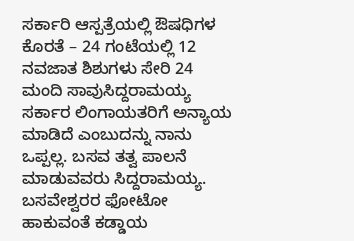ಸರ್ಕಾರಿ ಆಸ್ಪತ್ರೆಯಲ್ಲಿ ಔಷಧಿಗಳ ಕೊರತೆ – 24 ಗಂಟೆಯಲ್ಲಿ 12 ನವಜಾತ ಶಿಶುಗಳು ಸೇರಿ 24 ಮಂದಿ ಸಾವುಸಿದ್ದರಾಮಯ್ಯ ಸರ್ಕಾರ ಲಿಂಗಾಯತರಿಗೆ ಅನ್ಯಾಯ ಮಾಡಿದೆ ಎಂಬುದನ್ನು ನಾನು ಒಪ್ಪಲ್ಲ. ಬಸವ ತತ್ವ ಪಾಲನೆ ಮಾಡುವವರು ಸಿದ್ದರಾಮಯ್ಯ. ಬಸವೇಶ್ವರರ ಫೋಟೋ ಹಾಕುವಂತೆ ಕಡ್ಡಾಯ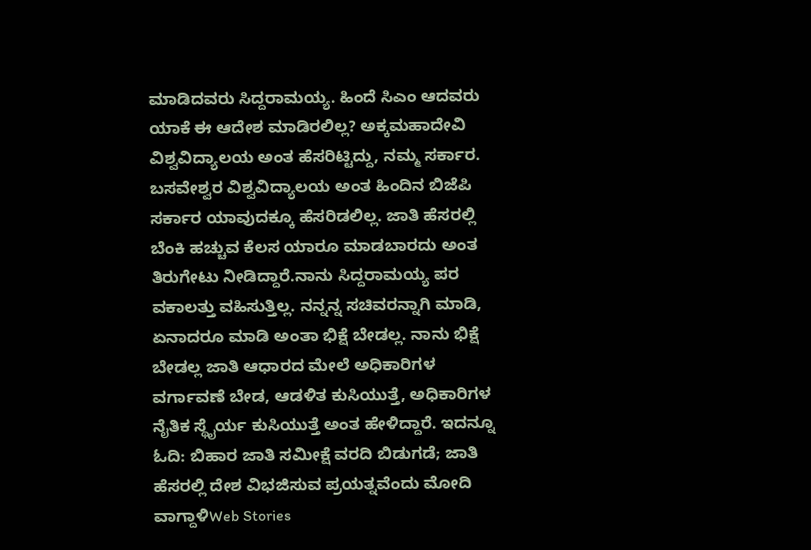ಮಾಡಿದವರು ಸಿದ್ದರಾಮಯ್ಯ. ಹಿಂದೆ ಸಿಎಂ ಆದವರು ಯಾಕೆ ಈ ಆದೇಶ ಮಾಡಿರಲಿಲ್ಲ? ಅಕ್ಕಮಹಾದೇವಿ ವಿಶ್ವವಿದ್ಯಾಲಯ ಅಂತ ಹೆಸರಿಟ್ಟಿದ್ದು, ನಮ್ಮ ಸರ್ಕಾರ. ಬಸವೇಶ್ವರ ವಿಶ್ವವಿದ್ಯಾಲಯ ಅಂತ ಹಿಂದಿನ ಬಿಜೆಪಿ ಸರ್ಕಾರ ಯಾವುದಕ್ಕೂ ಹೆಸರಿಡಲಿಲ್ಲ. ಜಾತಿ ಹೆಸರಲ್ಲಿ ಬೆಂಕಿ ಹಚ್ಚುವ ಕೆಲಸ ಯಾರೂ ಮಾಡಬಾರದು ಅಂತ ತಿರುಗೇಟು ನೀಡಿದ್ದಾರೆ.ನಾನು ಸಿದ್ದರಾಮಯ್ಯ ಪರ ವಕಾಲತ್ತು ವಹಿಸುತ್ತಿಲ್ಲ. ನನ್ನನ್ನ ಸಚಿವರನ್ನಾಗಿ ಮಾಡಿ, ಏನಾದರೂ ಮಾಡಿ ಅಂತಾ ಭಿಕ್ಷೆ ಬೇಡಲ್ಲ. ನಾನು ಭಿಕ್ಷೆ ಬೇಡಲ್ಲ ಜಾತಿ ಆಧಾರದ ಮೇಲೆ ಅಧಿಕಾರಿಗಳ ವರ್ಗಾವಣೆ ಬೇಡ, ಆಡಳಿತ ಕುಸಿಯುತ್ತೆ, ಅಧಿಕಾರಿಗಳ ನೈತಿಕ ಸ್ಥೈರ್ಯ ಕುಸಿಯುತ್ತೆ ಅಂತ ಹೇಳಿದ್ದಾರೆ. ಇದನ್ನೂ ಓದಿ: ಬಿಹಾರ ಜಾತಿ ಸಮೀಕ್ಷೆ ವರದಿ ಬಿಡುಗಡೆ; ಜಾತಿ ಹೆಸರಲ್ಲಿ ದೇಶ ವಿಭಜಿಸುವ ಪ್ರಯತ್ನವೆಂದು ಮೋದಿ ವಾಗ್ದಾಳಿWeb Stories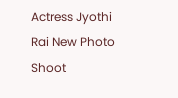Actress Jyothi Rai New Photo Shoot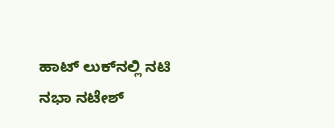ಹಾಟ್‌ ಲುಕ್‌ನಲ್ಲಿ ನಟಿ ನಭಾ ನಟೇಶ್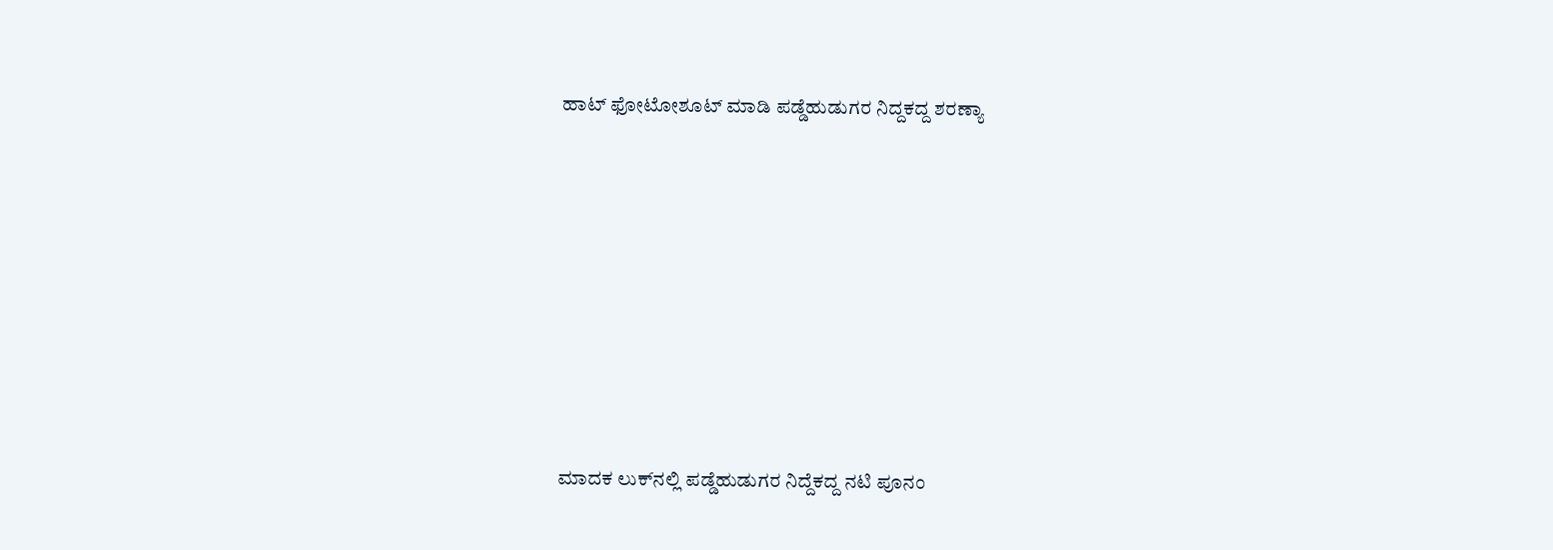ಹಾಟ್ ಫೋಟೋಶೂಟ್ ಮಾಡಿ ಪಡ್ಡೆಹುಡುಗರ ನಿದ್ದಕದ್ದ ಶರಣ್ಯಾ










ಮಾದಕ ಲುಕ್‌ನಲ್ಲಿ ಪಡ್ಡೆಹುಡುಗರ ನಿದ್ದೆಕದ್ದ ನಟಿ ಪೂನಂ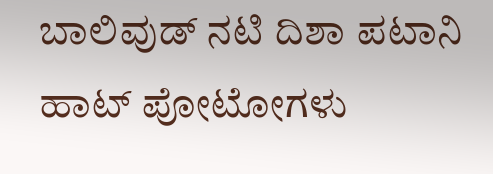ಬಾಲಿವುಡ್‌ ನಟಿ ದಿಶಾ ಪಟಾನಿ ಹಾಟ್‌ ಪೋಟೋಗಳು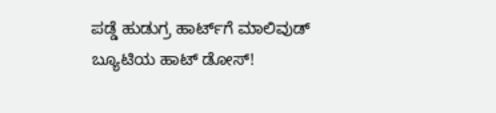ಪಡ್ಡೆ ಹುಡುಗ್ರ ಹಾರ್ಟ್‌ಗೆ ಮಾಲಿವುಡ್ ಬ್ಯೂಟಿಯ ಹಾಟ್ ಡೋಸ್‌!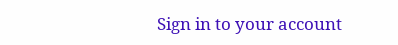Sign in to your account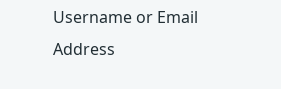Username or Email Address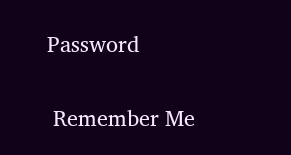Password

 Remember Me